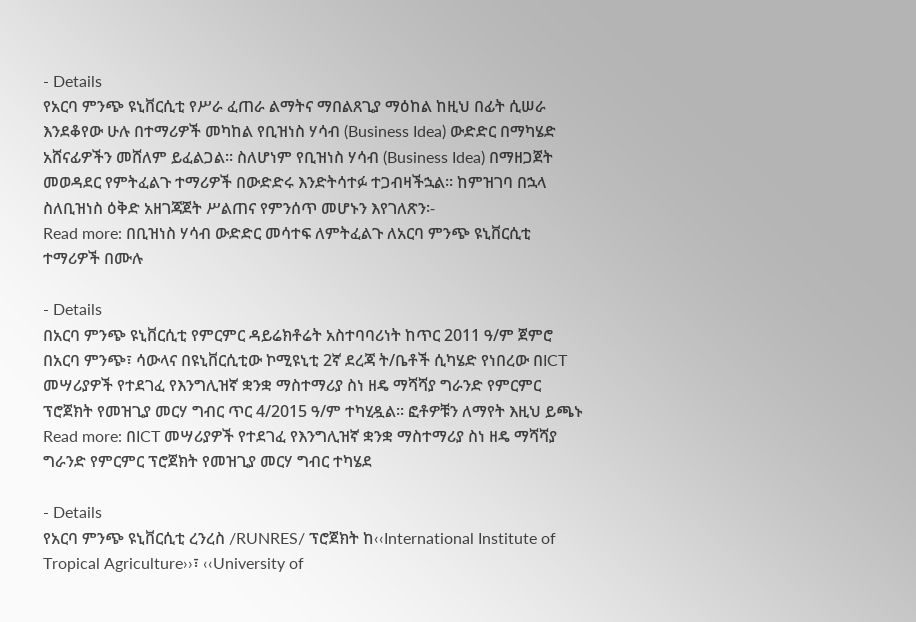- Details
የአርባ ምንጭ ዩኒቨርሲቲ የሥራ ፈጠራ ልማትና ማበልጸጊያ ማዕከል ከዚህ በፊት ሲሠራ እንደቆየው ሁሉ በተማሪዎች መካከል የቢዝነስ ሃሳብ (Business Idea) ውድድር በማካሄድ አሸናፊዎችን መሸለም ይፈልጋል፡፡ ስለሆነም የቢዝነስ ሃሳብ (Business Idea) በማዘጋጀት መወዳደር የምትፈልጉ ተማሪዎች በውድድሩ እንድትሳተፉ ተጋብዛችኋል፡፡ ከምዝገባ በኋላ ስለቢዝነስ ዕቅድ አዘገጃጀት ሥልጠና የምንሰጥ መሆኑን እየገለጽን፡-
Read more: በቢዝነስ ሃሳብ ውድድር መሳተፍ ለምትፈልጉ ለአርባ ምንጭ ዩኒቨርሲቲ ተማሪዎች በሙሉ

- Details
በአርባ ምንጭ ዩኒቨርሲቲ የምርምር ዳይሬክቶሬት አስተባባሪነት ከጥር 2011 ዓ/ም ጀምሮ በአርባ ምንጭ፣ ሳውላና በዩኒቨርሲቲው ኮሚዩኒቲ 2ኛ ደረጃ ት/ቤቶች ሲካሄድ የነበረው በICT መሣሪያዎች የተደገፈ የእንግሊዝኛ ቋንቋ ማስተማሪያ ስነ ዘዴ ማሻሻያ ግራንድ የምርምር ፕሮጀክት የመዝጊያ መርሃ ግብር ጥር 4/2015 ዓ/ም ተካሂዷል፡፡ ፎቶዎቹን ለማየት እዚህ ይጫኑ
Read more: በICT መሣሪያዎች የተደገፈ የእንግሊዝኛ ቋንቋ ማስተማሪያ ስነ ዘዴ ማሻሻያ ግራንድ የምርምር ፕሮጀክት የመዝጊያ መርሃ ግብር ተካሄደ

- Details
የአርባ ምንጭ ዩኒቨርሲቲ ረንረስ /RUNRES/ ፕሮጀክት ከ‹‹International Institute of Tropical Agriculture››፣ ‹‹University of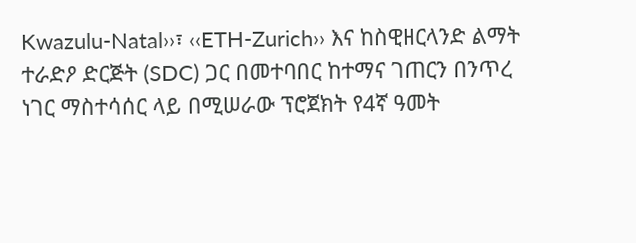Kwazulu-Natal››፣ ‹‹ETH-Zurich›› እና ከስዊዘርላንድ ልማት ተራድዖ ድርጅት (SDC) ጋር በመተባበር ከተማና ገጠርን በንጥረ ነገር ማስተሳሰር ላይ በሚሠራው ፕሮጀክት የ4ኛ ዓመት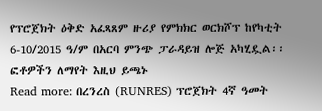የፕሮጀክት ዕቅድ አፈጻጸም ዙሪያ የምክክር ወርክሾፕ ከየካቲት 6-10/2015 ዓ/ም በአርባ ምንጭ ፓራዳይዝ ሎጅ አካሂዷል፡፡ ፎቶዎችን ለማየት እዚህ ይጫኑ
Read more: በረንረስ (RUNRES) ፕሮጀክት 4ኛ ዓመት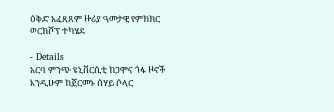ዕቅድ አፈጻጸም ዙሪያ ዓመታዊ የምክክር ወርክሾፕ ተካሄደ

- Details
አርባ ምንጭ ዩኒቨርሲቲ ከጋሞና ጎፋ ዞኖች እንዲሁም ከጀርመኑ ሰሃይ ሶላር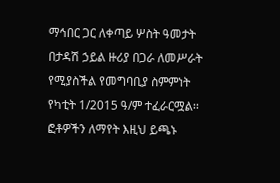ማኅበር ጋር ለቀጣይ ሦስት ዓመታት በታዳሽ ኃይል ዙሪያ በጋራ ለመሥራት የሚያስችል የመግባቢያ ስምምነት የካቲት 1/2015 ዓ/ም ተፈራርሟል፡፡ ፎቶዎችን ለማየት እዚህ ይጫኑ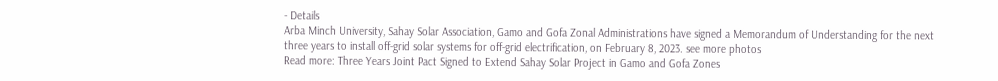- Details
Arba Minch University, Sahay Solar Association, Gamo and Gofa Zonal Administrations have signed a Memorandum of Understanding for the next three years to install off-grid solar systems for off-grid electrification, on February 8, 2023. see more photos
Read more: Three Years Joint Pact Signed to Extend Sahay Solar Project in Gamo and Gofa Zones